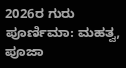2026ರ ಗುರು ಪೂರ್ಣಿಮಾ: ಮಹತ್ವ, ಪೂಜಾ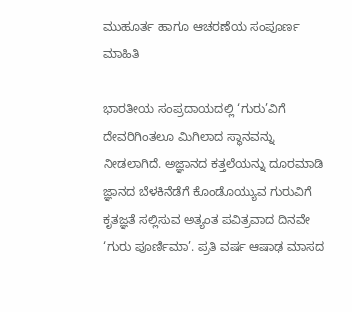ಮುಹೂರ್ತ ಹಾಗೂ ಆಚರಣೆಯ ಸಂಪೂರ್ಣ ಮಾಹಿತಿ

ಭಾರತೀಯ ಸಂಪ್ರದಾಯದಲ್ಲಿ ‘ಗುರು’ವಿಗೆ ದೇವರಿಗಿಂತಲೂ ಮಿಗಿಲಾದ ಸ್ಥಾನವನ್ನು ನೀಡಲಾಗಿದೆ. ಅಜ್ಞಾನದ ಕತ್ತಲೆಯನ್ನು ದೂರಮಾಡಿ ಜ್ಞಾನದ ಬೆಳಕಿನೆಡೆಗೆ ಕೊಂಡೊಯ್ಯುವ ಗುರುವಿಗೆ ಕೃತಜ್ಞತೆ ಸಲ್ಲಿಸುವ ಅತ್ಯಂತ ಪವಿತ್ರವಾದ ದಿನವೇ ‘ಗುರು ಪೂರ್ಣಿಮಾ’. ಪ್ರತಿ ವರ್ಷ ಆಷಾಢ ಮಾಸದ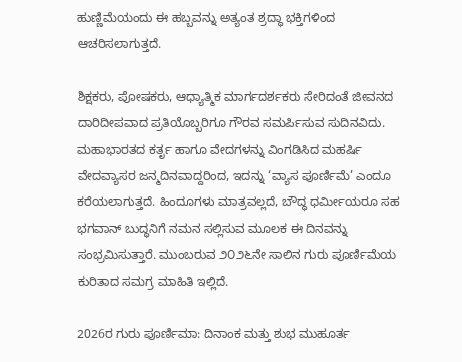ಹುಣ್ಣಿಮೆಯಂದು ಈ ಹಬ್ಬವನ್ನು ಅತ್ಯಂತ ಶ್ರದ್ಧಾ ಭಕ್ತಿಗಳಿಂದ ಆಚರಿಸಲಾಗುತ್ತದೆ.

ಶಿಕ್ಷಕರು, ಪೋಷಕರು, ಆಧ್ಯಾತ್ಮಿಕ ಮಾರ್ಗದರ್ಶಕರು ಸೇರಿದಂತೆ ಜೀವನದ ದಾರಿದೀಪವಾದ ಪ್ರತಿಯೊಬ್ಬರಿಗೂ ಗೌರವ ಸಮರ್ಪಿಸುವ ಸುದಿನವಿದು. ಮಹಾಭಾರತದ ಕರ್ತೃ ಹಾಗೂ ವೇದಗಳನ್ನು ವಿಂಗಡಿಸಿದ ಮಹರ್ಷಿ ವೇದವ್ಯಾಸರ ಜನ್ಮದಿನವಾದ್ದರಿಂದ, ಇದನ್ನು ‘ವ್ಯಾಸ ಪೂರ್ಣಿಮೆ’ ಎಂದೂ ಕರೆಯಲಾಗುತ್ತದೆ. ಹಿಂದೂಗಳು ಮಾತ್ರವಲ್ಲದೆ, ಬೌದ್ಧ ಧರ್ಮೀಯರೂ ಸಹ ಭಗವಾನ್ ಬುದ್ಧನಿಗೆ ನಮನ ಸಲ್ಲಿಸುವ ಮೂಲಕ ಈ ದಿನವನ್ನು ಸಂಭ್ರಮಿಸುತ್ತಾರೆ. ಮುಂಬರುವ ೨೦೨೬ನೇ ಸಾಲಿನ ಗುರು ಪೂರ್ಣಿಮೆಯ ಕುರಿತಾದ ಸಮಗ್ರ ಮಾಹಿತಿ ಇಲ್ಲಿದೆ.

2026ರ ಗುರು ಪೂರ್ಣಿಮಾ: ದಿನಾಂಕ ಮತ್ತು ಶುಭ ಮುಹೂರ್ತ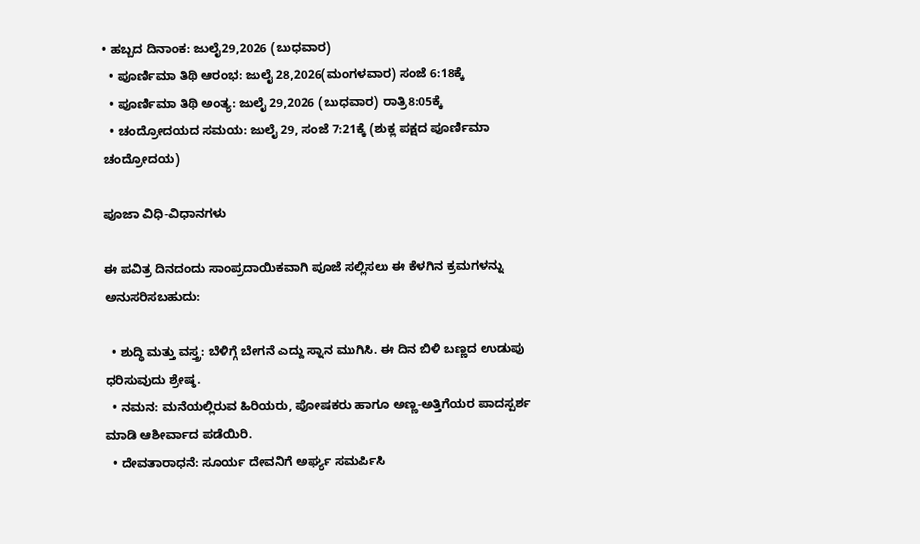• ಹಬ್ಬದ ದಿನಾಂಕ: ಜುಲೈ29,2026 (ಬುಧವಾರ)
  • ಪೂರ್ಣಿಮಾ ತಿಥಿ ಆರಂಭ: ಜುಲೈ 28,2026(ಮಂಗಳವಾರ) ಸಂಜೆ 6:18ಕ್ಕೆ
  • ಪೂರ್ಣಿಮಾ ತಿಥಿ ಅಂತ್ಯ: ಜುಲೈ 29,2026 (ಬುಧವಾರ) ರಾತ್ರಿ8:05ಕ್ಕೆ
  • ಚಂದ್ರೋದಯದ ಸಮಯ: ಜುಲೈ 29, ಸಂಜೆ 7:21ಕ್ಕೆ (ಶುಕ್ಲ ಪಕ್ಷದ ಪೂರ್ಣಿಮಾ ಚಂದ್ರೋದಯ)

ಪೂಜಾ ವಿಧಿ-ವಿಧಾನಗಳು

ಈ ಪವಿತ್ರ ದಿನದಂದು ಸಾಂಪ್ರದಾಯಿಕವಾಗಿ ಪೂಜೆ ಸಲ್ಲಿಸಲು ಈ ಕೆಳಗಿನ ಕ್ರಮಗಳನ್ನು ಅನುಸರಿಸಬಹುದು:

  • ಶುದ್ಧಿ ಮತ್ತು ವಸ್ತ್ರ: ಬೆಳಿಗ್ಗೆ ಬೇಗನೆ ಎದ್ದು ಸ್ನಾನ ಮುಗಿಸಿ. ಈ ದಿನ ಬಿಳಿ ಬಣ್ಣದ ಉಡುಪು ಧರಿಸುವುದು ಶ್ರೇಷ್ಠ.
  • ನಮನ: ಮನೆಯಲ್ಲಿರುವ ಹಿರಿಯರು, ಪೋಷಕರು ಹಾಗೂ ಅಣ್ಣ-ಅತ್ತಿಗೆಯರ ಪಾದಸ್ಪರ್ಶ ಮಾಡಿ ಆಶೀರ್ವಾದ ಪಡೆಯಿರಿ.
  • ದೇವತಾರಾಧನೆ: ಸೂರ್ಯ ದೇವನಿಗೆ ಅರ್ಘ್ಯ ಸಮರ್ಪಿಸಿ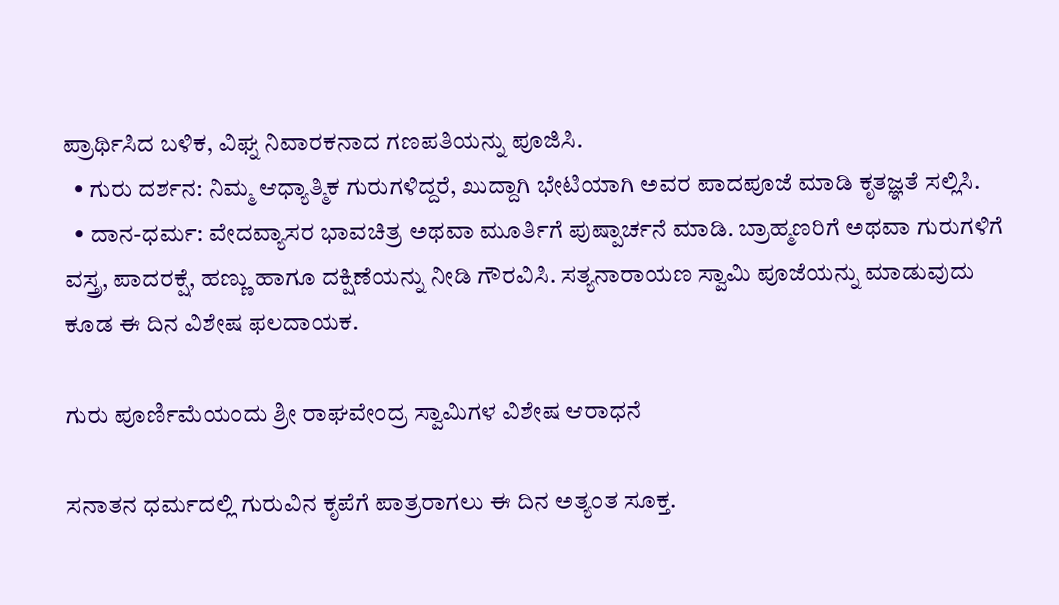ಪ್ರಾರ್ಥಿಸಿದ ಬಳಿಕ, ವಿಘ್ನ ನಿವಾರಕನಾದ ಗಣಪತಿಯನ್ನು ಪೂಜಿಸಿ.
  • ಗುರು ದರ್ಶನ: ನಿಮ್ಮ ಆಧ್ಯಾತ್ಮಿಕ ಗುರುಗಳಿದ್ದರೆ, ಖುದ್ದಾಗಿ ಭೇಟಿಯಾಗಿ ಅವರ ಪಾದಪೂಜೆ ಮಾಡಿ ಕೃತಜ್ಞತೆ ಸಲ್ಲಿಸಿ.
  • ದಾನ-ಧರ್ಮ: ವೇದವ್ಯಾಸರ ಭಾವಚಿತ್ರ ಅಥವಾ ಮೂರ್ತಿಗೆ ಪುಷ್ಪಾರ್ಚನೆ ಮಾಡಿ. ಬ್ರಾಹ್ಮಣರಿಗೆ ಅಥವಾ ಗುರುಗಳಿಗೆ ವಸ್ತ್ರ, ಪಾದರಕ್ಷೆ, ಹಣ್ಣು ಹಾಗೂ ದಕ್ಷಿಣೆಯನ್ನು ನೀಡಿ ಗೌರವಿಸಿ. ಸತ್ಯನಾರಾಯಣ ಸ್ವಾಮಿ ಪೂಜೆಯನ್ನು ಮಾಡುವುದು ಕೂಡ ಈ ದಿನ ವಿಶೇಷ ಫಲದಾಯಕ.

ಗುರು ಪೂರ್ಣಿಮೆಯಂದು ಶ್ರೀ ರಾಘವೇಂದ್ರ ಸ್ವಾಮಿಗಳ ವಿಶೇಷ ಆರಾಧನೆ

ಸನಾತನ ಧರ್ಮದಲ್ಲಿ ಗುರುವಿನ ಕೃಪೆಗೆ ಪಾತ್ರರಾಗಲು ಈ ದಿನ ಅತ್ಯಂತ ಸೂಕ್ತ.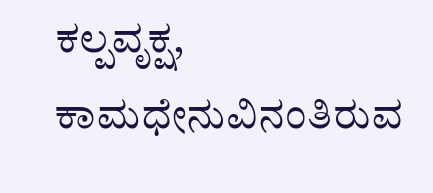ಕಲ್ಪವೃಕ್ಷ, ಕಾಮಧೇನುವಿನಂತಿರುವ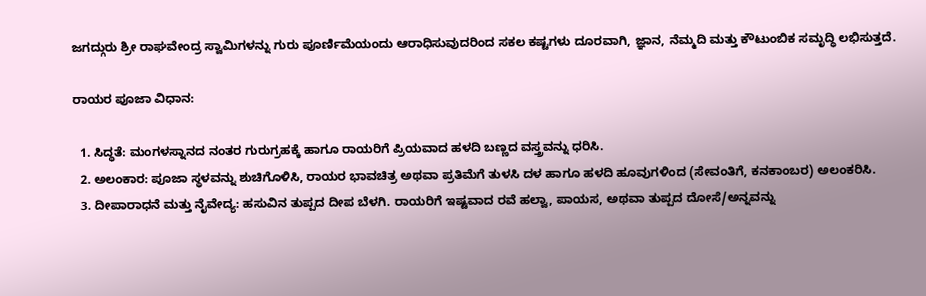ಜಗದ್ಗುರು ಶ್ರೀ ರಾಘವೇಂದ್ರ ಸ್ವಾಮಿಗಳನ್ನು ಗುರು ಪೂರ್ಣಿಮೆಯಂದು ಆರಾಧಿಸುವುದರಿಂದ ಸಕಲ ಕಷ್ಟಗಳು ದೂರವಾಗಿ, ಜ್ಞಾನ, ನೆಮ್ಮದಿ ಮತ್ತು ಕೌಟುಂಬಿಕ ಸಮೃದ್ಧಿ ಲಭಿಸುತ್ತದೆ.

ರಾಯರ ಪೂಜಾ ವಿಧಾನ:

  1. ಸಿದ್ಧತೆ: ಮಂಗಳಸ್ನಾನದ ನಂತರ ಗುರುಗ್ರಹಕ್ಕೆ ಹಾಗೂ ರಾಯರಿಗೆ ಪ್ರಿಯವಾದ ಹಳದಿ ಬಣ್ಣದ ವಸ್ತ್ರವನ್ನು ಧರಿಸಿ.
  2. ಅಲಂಕಾರ: ಪೂಜಾ ಸ್ಥಳವನ್ನು ಶುಚಿಗೊಳಿಸಿ, ರಾಯರ ಭಾವಚಿತ್ರ ಅಥವಾ ಪ್ರತಿಮೆಗೆ ತುಳಸಿ ದಳ ಹಾಗೂ ಹಳದಿ ಹೂವುಗಳಿಂದ (ಸೇವಂತಿಗೆ, ಕನಕಾಂಬರ) ಅಲಂಕರಿಸಿ.
  3. ದೀಪಾರಾಧನೆ ಮತ್ತು ನೈವೇದ್ಯ: ಹಸುವಿನ ತುಪ್ಪದ ದೀಪ ಬೆಳಗಿ. ರಾಯರಿಗೆ ಇಷ್ಟವಾದ ರವೆ ಹಲ್ವಾ, ಪಾಯಸ, ಅಥವಾ ತುಪ್ಪದ ದೋಸೆ/ಅನ್ನವನ್ನು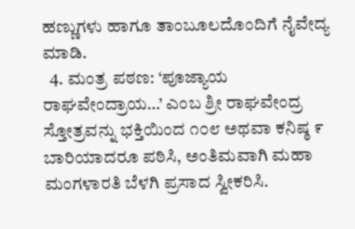ಹಣ್ಣುಗಳು ಹಾಗೂ ತಾಂಬೂಲದೊಂದಿಗೆ ನೈವೇದ್ಯ ಮಾಡಿ.
  4. ಮಂತ್ರ ಪಠಣ: ‘ಪೂಜ್ಯಾಯ ರಾಘವೇಂದ್ರಾಯ…’ ಎಂಬ ಶ್ರೀ ರಾಘವೇಂದ್ರ ಸ್ತೋತ್ರವನ್ನು ಭಕ್ತಿಯಿಂದ ೧೦೮ ಅಥವಾ ಕನಿಷ್ಠ ೯ ಬಾರಿಯಾದರೂ ಪಠಿಸಿ, ಅಂತಿಮವಾಗಿ ಮಹಾ ಮಂಗಳಾರತಿ ಬೆಳಗಿ ಪ್ರಸಾದ ಸ್ವೀಕರಿಸಿ.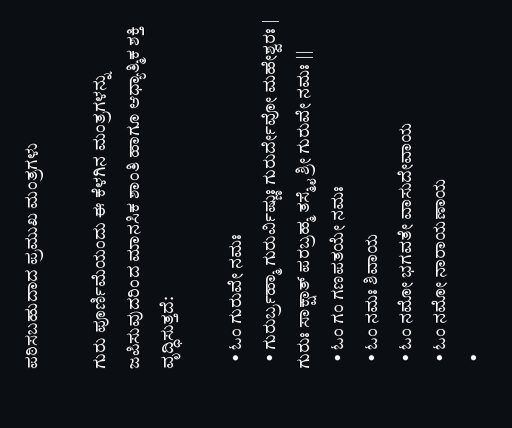ಪಠಿಸಬಹುದಾದ ಪ್ರಮುಖ ಮಂತ್ರಗಳು

ಗುರು ಪೂರ್ಣಿಮೆಯಂದು ಈ ಕೆಳಗಿನ ಮಂತ್ರಗಳನ್ನು ಜಪಿಸುವುದರಿಂದ ಮಾನಸಿಕ ಶಾಂತಿ ಹಾಗೂ ಆಧ್ಯಾತ್ಮಿಕ ಶಕ್ತಿ ವೃದ್ಧಿಸುತ್ತದೆ:

  • ಓಂ ಗುರುವೇ ನಮಃ
  • ಗುರುರ್ಬ್ರಹ್ಮಾ ಗುರುರ್ವಿಷ್ಣುಃ ಗುರುರ್ದೇವೋ ಮಹೇಶ್ವರಃ | ಗುರುಃ ಸಾಕ್ಷಾತ್ ಪರಬ್ರಹ್ಮ ತಸ್ಮೈ ಶ್ರೀ ಗುರುವೇ ನಮಃ ||
  • ಓಂ ಗಂ ಗಣಪತಯೇ ನಮಃ
  • ಓಂ ನಮಃ ಶಿವಾಯ
  • ಓಂ ನಮೋ ಭಗವತೇ ವಾಸುದೇವಾಯ
  • ಓಂ ನಮೋ ನಾರಾಯಣಾಯ
  •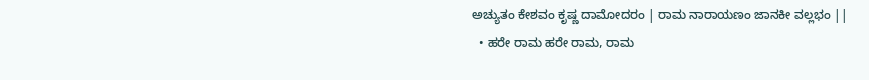ಅಚ್ಯುತಂ ಕೇಶವಂ ಕೃಷ್ಣ ದಾಮೋದರಂ | ರಾಮ ನಾರಾಯಣಂ ಜಾನಕೀ ವಲ್ಲಭಂ ||
  • ಹರೇ ರಾಮ ಹರೇ ರಾಮ, ರಾಮ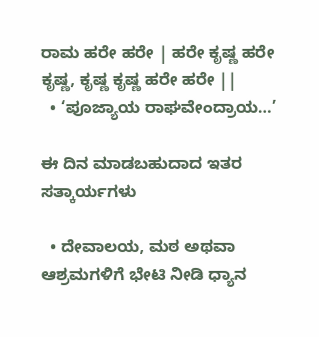ರಾಮ ಹರೇ ಹರೇ | ಹರೇ ಕೃಷ್ಣ ಹರೇ ಕೃಷ್ಣ, ಕೃಷ್ಣ ಕೃಷ್ಣ ಹರೇ ಹರೇ ||
  • ‘ಪೂಜ್ಯಾಯ ರಾಘವೇಂದ್ರಾಯ…’

ಈ ದಿನ ಮಾಡಬಹುದಾದ ಇತರ ಸತ್ಕಾರ್ಯಗಳು

  • ದೇವಾಲಯ, ಮಠ ಅಥವಾ ಆಶ್ರಮಗಳಿಗೆ ಭೇಟಿ ನೀಡಿ ಧ್ಯಾನ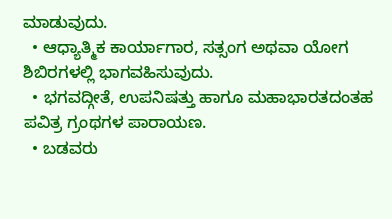ಮಾಡುವುದು.
  • ಆಧ್ಯಾತ್ಮಿಕ ಕಾರ್ಯಾಗಾರ, ಸತ್ಸಂಗ ಅಥವಾ ಯೋಗ ಶಿಬಿರಗಳಲ್ಲಿ ಭಾಗವಹಿಸುವುದು.
  • ಭಗವದ್ಗೀತೆ, ಉಪನಿಷತ್ತು ಹಾಗೂ ಮಹಾಭಾರತದಂತಹ ಪವಿತ್ರ ಗ್ರಂಥಗಳ ಪಾರಾಯಣ.
  • ಬಡವರು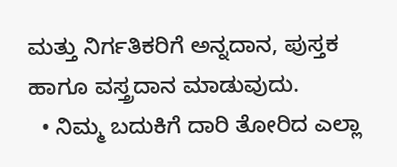ಮತ್ತು ನಿರ್ಗತಿಕರಿಗೆ ಅನ್ನದಾನ, ಪುಸ್ತಕ ಹಾಗೂ ವಸ್ತ್ರದಾನ ಮಾಡುವುದು.
  • ನಿಮ್ಮ ಬದುಕಿಗೆ ದಾರಿ ತೋರಿದ ಎಲ್ಲಾ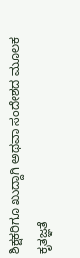ಶಿಕ್ಷಕರಿಗೂ ಖುದ್ದಾಗಿ ಅಥವಾ ಸಂದೇಶದ ಮೂಲಕ ಕೃತಜ್ಞತೆ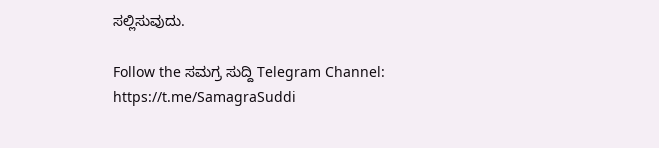ಸಲ್ಲಿಸುವುದು.

Follow the ಸಮಗ್ರ ಸುದ್ದಿ Telegram Channel: https://t.me/SamagraSuddi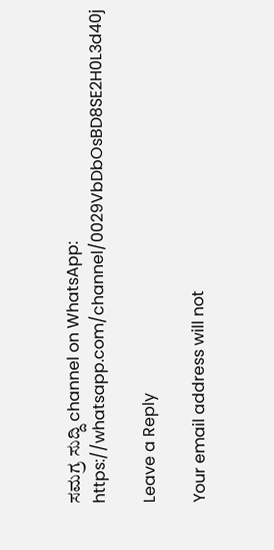ಸಮಗ್ರ ಸುದ್ದಿ channel on WhatsApp: https://whatsapp.com/channel/0029VbDbOsBD8SE2H0L3d40j

Leave a Reply

Your email address will not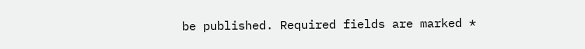be published. Required fields are marked *